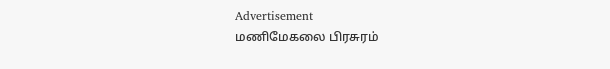Advertisement
மணிமேகலை பிரசுரம்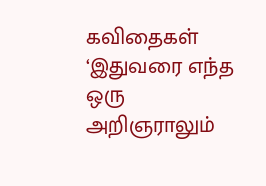கவிதைகள்
‘இதுவரை எந்த ஒரு அறிஞராலும்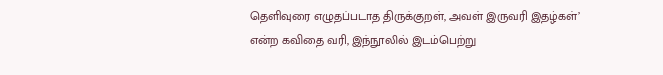தெளிவுரை எழுதப்படாத திருக்குறள், அவள் இருவரி இதழ்கள்’ என்ற கவிதை வரி, இந்நூலில் இடம்பெற்று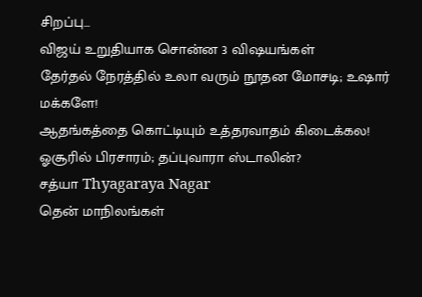சிறப்பு...
விஜய் உறுதியாக சொன்ன 3 விஷயங்கள்
தேர்தல் நேரத்தில் உலா வரும் நூதன மோசடி; உஷார் மக்களே!
ஆதங்கத்தை கொட்டியும் உத்தரவாதம் கிடைக்கல!
ஓசூரில் பிரசாரம்; தப்புவாரா ஸ்டாலின்?
சத்யா Thyagaraya Nagar
தென் மாநிலங்கள்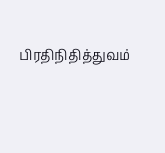பிரதிநிதித்துவம்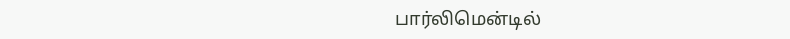பார்லிமென்டில்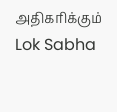அதிகரிக்கும் Lok Sabha